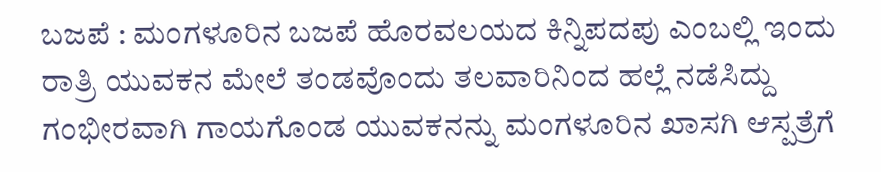ಬಜಪೆ : ಮಂಗಳೂರಿನ ಬಜಪೆ ಹೊರವಲಯದ ಕಿನ್ನಿಪದಪು ಎಂಬಲ್ಲಿ ಇಂದು ರಾತ್ರಿ ಯುವಕನ ಮೇಲೆ ತಂಡವೊಂದು ತಲವಾರಿನಿಂದ ಹಲ್ಲೆ ನಡೆಸಿದ್ದು ಗಂಭೀರವಾಗಿ ಗಾಯಗೊಂಡ ಯುವಕನನ್ನು ಮಂಗಳೂರಿನ ಖಾಸಗಿ ಆಸ್ಪತ್ರೆಗೆ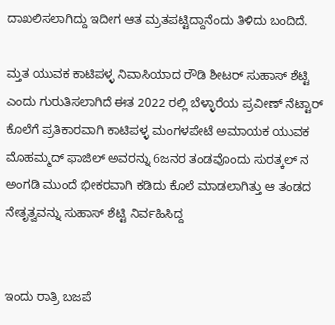ದಾಖಲಿಸಲಾಗಿದ್ದು ಇದೀಗ ಆತ ಮ್ರತಪಟ್ಟಿದ್ದಾನೆಂದು ತಿಳಿದು ಬಂದಿದೆ.

ಮ್ತತ ಯುವಕ ಕಾಟಿಪಳ್ಳ ನಿವಾಸಿಯಾದ ರೌಡಿ ಶೀಟರ್ ಸುಹಾಸ್ ಶೆಟ್ಟಿ ಎಂದು ಗುರುತಿಸಲಾಗಿದೆ ಈತ 2022 ರಲ್ಲಿ ಬೆಳ್ಳಾರೆಯ ಪ್ರವೀಣ್ ನೆಟ್ಟಾರ್ ಕೊಲೆಗೆ ಪ್ರತಿಕಾರವಾಗಿ ಕಾಟಿಪಳ್ಳ ಮಂಗಳಪೇಟೆ ಅಮಾಯಕ ಯುವಕ ಮೊಹಮ್ಮದ್ ಫಾಜಿಲ್ ಅವರನ್ನು 6ಜನರ ತಂಡವೊಂದು ಸುರತ್ಕಲ್ ನ ಅಂಗಡಿ ಮುಂದೆ ಭೀಕರವಾಗಿ ಕಡಿದು ಕೊಲೆ ಮಾಡಲಾಗಿತ್ತು ಆ ತಂಡದ ನೇತೃತ್ವವನ್ನು ಸುಹಾಸ್ ಶೆಟ್ಟಿ ನಿರ್ವಹಿಸಿದ್ದ


ಇಂದು ರಾತ್ರಿ ಬಜಪೆ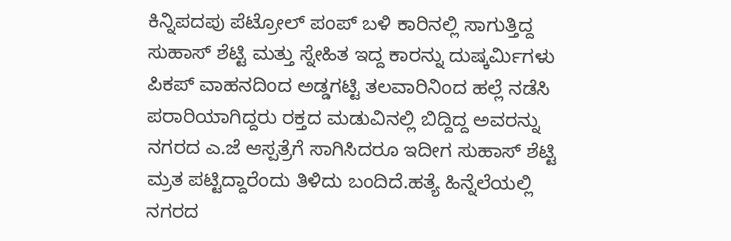ಕಿನ್ನಿಪದಪು ಪೆಟ್ರೋಲ್ ಪಂಪ್ ಬಳಿ ಕಾರಿನಲ್ಲಿ ಸಾಗುತ್ತಿದ್ದ ಸುಹಾಸ್ ಶೆಟ್ಟಿ ಮತ್ತು ಸ್ನೇಹಿತ ಇದ್ದ ಕಾರನ್ನು ದುಷ್ಕರ್ಮಿಗಳು ಪಿಕಪ್ ವಾಹನದಿಂದ ಅಡ್ಡಗಟ್ಟಿ ತಲವಾರಿನಿಂದ ಹಲ್ಲೆ ನಡೆಸಿ ಪರಾರಿಯಾಗಿದ್ದರು ರಕ್ತದ ಮಡುವಿನಲ್ಲಿ ಬಿದ್ದಿದ್ದ ಅವರನ್ನು ನಗರದ ಎ.ಜೆ ಆಸ್ಪತ್ರೆಗೆ ಸಾಗಿಸಿದರೂ ಇದೀಗ ಸುಹಾಸ್ ಶೆಟ್ಟಿ ಮ್ರತ ಪಟ್ಟಿದ್ದಾರೆಂದು ತಿಳಿದು ಬಂದಿದೆ.ಹತ್ಯೆ ಹಿನ್ನೆಲೆಯಲ್ಲಿ ನಗರದ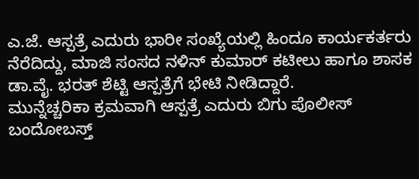ಎ.ಜೆ. ಆಸ್ಪತ್ರೆ ಎದುರು ಭಾರೀ ಸಂಖ್ಯೆಯಲ್ಲಿ ಹಿಂದೂ ಕಾರ್ಯಕರ್ತರು ನೆರೆದಿದ್ದು, ಮಾಜಿ ಸಂಸದ ನಳಿನ್ ಕುಮಾರ್ ಕಟೀಲು ಹಾಗೂ ಶಾಸಕ ಡಾ.ವೈ. ಭರತ್ ಶೆಟ್ಟಿ ಆಸ್ಪತ್ರೆಗೆ ಭೇಟಿ ನೀಡಿದ್ದಾರೆ.
ಮುನ್ನೆಚ್ಚರಿಕಾ ಕ್ರಮವಾಗಿ ಆಸ್ಪತ್ರೆ ಎದುರು ಬಿಗು ಪೊಲೀಸ್ ಬಂದೋಬಸ್ತ್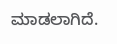ಮಾಡಲಾಗಿದೆ.